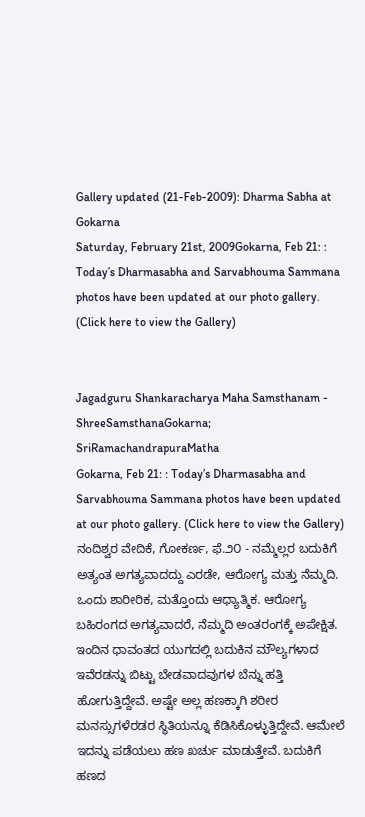Gallery updated (21-Feb-2009): Dharma Sabha at Gokarna
Saturday, February 21st, 2009Gokarna, Feb 21: : Today’s Dharmasabha and Sarvabhouma Sammana photos have been updated at our photo gallery. (Click here to view the Gallery)


Jagadguru Shankaracharya Maha Samsthanam - ShreeSamsthanaGokarna; SriRamachandrapuraMatha
Gokarna, Feb 21: : Today’s Dharmasabha and Sarvabhouma Sammana photos have been updated at our photo gallery. (Click here to view the Gallery)
ನಂದಿಶ್ವರ ವೇದಿಕೆ, ಗೋಕರ್ಣ, ಫೆ.೨೦ - ನಮ್ಮೆಲ್ಲರ ಬದುಕಿಗೆ ಅತ್ಯಂತ ಅಗತ್ಯವಾದದ್ದು ಎರಡೇ, ಆರೋಗ್ಯ ಮತ್ತು ನೆಮ್ಮದಿ. ಒಂದು ಶಾರೀರಿಕ, ಮತ್ತೊಂದು ಆಧ್ಯಾತ್ಮಿಕ. ಆರೋಗ್ಯ ಬಹಿರಂಗದ ಅಗತ್ಯವಾದರೆ, ನೆಮ್ಮದಿ ಅಂತರಂಗಕ್ಕೆ ಅಪೇಕ್ಷಿತ. ಇಂದಿನ ಧಾವಂತದ ಯುಗದಲ್ಲಿ ಬದುಕಿನ ಮೌಲ್ಯಗಳಾದ ಇವೆರಡನ್ನು ಬಿಟ್ಟು ಬೇಡವಾದವುಗಳ ಬೆನ್ನು ಹತ್ತಿ ಹೋಗುತ್ತಿದ್ದೇವೆ. ಅಷ್ಟೇ ಅಲ್ಲ ಹಣಕ್ಕಾಗಿ ಶರೀರ ಮನಸ್ಸುಗಳೆರಡರ ಸ್ಥಿತಿಯನ್ನೂ ಕೆಡಿಸಿಕೊಳ್ಳುತ್ತಿದ್ದೇವೆ. ಆಮೇಲೆ ಇದನ್ನು ಪಡೆಯಲು ಹಣ ಖರ್ಚು ಮಾಡುತ್ತೇವೆ. ಬದುಕಿಗೆ ಹಣದ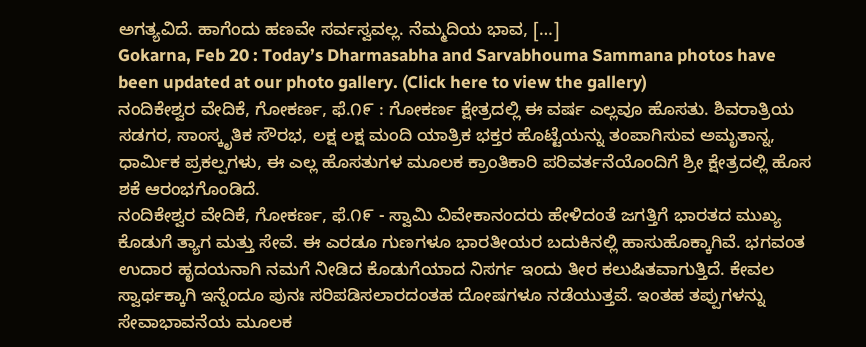ಅಗತ್ಯವಿದೆ. ಹಾಗೆಂದು ಹಣವೇ ಸರ್ವಸ್ವವಲ್ಲ. ನೆಮ್ಮದಿಯ ಭಾವ, […]
Gokarna, Feb 20 : Today’s Dharmasabha and Sarvabhouma Sammana photos have been updated at our photo gallery. (Click here to view the gallery)
ನಂದಿಕೇಶ್ವರ ವೇದಿಕೆ, ಗೋಕರ್ಣ, ಫೆ.೧೯ : ಗೋಕರ್ಣ ಕ್ಷೇತ್ರದಲ್ಲಿ ಈ ವರ್ಷ ಎಲ್ಲವೂ ಹೊಸತು. ಶಿವರಾತ್ರಿಯ ಸಡಗರ, ಸಾಂಸ್ಕೃತಿಕ ಸೌರಭ, ಲಕ್ಷ ಲಕ್ಷ ಮಂದಿ ಯಾತ್ರಿಕ ಭಕ್ತರ ಹೊಟ್ಟೆಯನ್ನು ತಂಪಾಗಿಸುವ ಅಮೃತಾನ್ನ, ಧಾರ್ಮಿಕ ಪ್ರಕಲ್ಪಗಳು, ಈ ಎಲ್ಲ ಹೊಸತುಗಳ ಮೂಲಕ ಕ್ರಾಂತಿಕಾರಿ ಪರಿವರ್ತನೆಯೊಂದಿಗೆ ಶ್ರೀ ಕ್ಷೇತ್ರದಲ್ಲಿ ಹೊಸ ಶಕೆ ಆರಂಭಗೊಂಡಿದೆ.
ನಂದಿಕೇಶ್ವರ ವೇದಿಕೆ, ಗೋಕರ್ಣ, ಫೆ.೧೯ - ಸ್ವಾಮಿ ವಿವೇಕಾನಂದರು ಹೇಳಿದಂತೆ ಜಗತ್ತಿಗೆ ಭಾರತದ ಮುಖ್ಯ ಕೊಡುಗೆ ತ್ಯಾಗ ಮತ್ತು ಸೇವೆ. ಈ ಎರಡೂ ಗುಣಗಳೂ ಭಾರತೀಯರ ಬದುಕಿನಲ್ಲಿ ಹಾಸುಹೊಕ್ಕಾಗಿವೆ. ಭಗವಂತ ಉದಾರ ಹೃದಯನಾಗಿ ನಮಗೆ ನೀಡಿದ ಕೊಡುಗೆಯಾದ ನಿಸರ್ಗ ಇಂದು ತೀರ ಕಲುಷಿತವಾಗುತ್ತಿದೆ. ಕೇವಲ ಸ್ವಾರ್ಥಕ್ಕಾಗಿ ಇನ್ನೆಂದೂ ಪುನಃ ಸರಿಪಡಿಸಲಾರದಂತಹ ದೋಷಗಳೂ ನಡೆಯುತ್ತವೆ. ಇಂತಹ ತಪ್ಪುಗಳನ್ನು ಸೇವಾಭಾವನೆಯ ಮೂಲಕ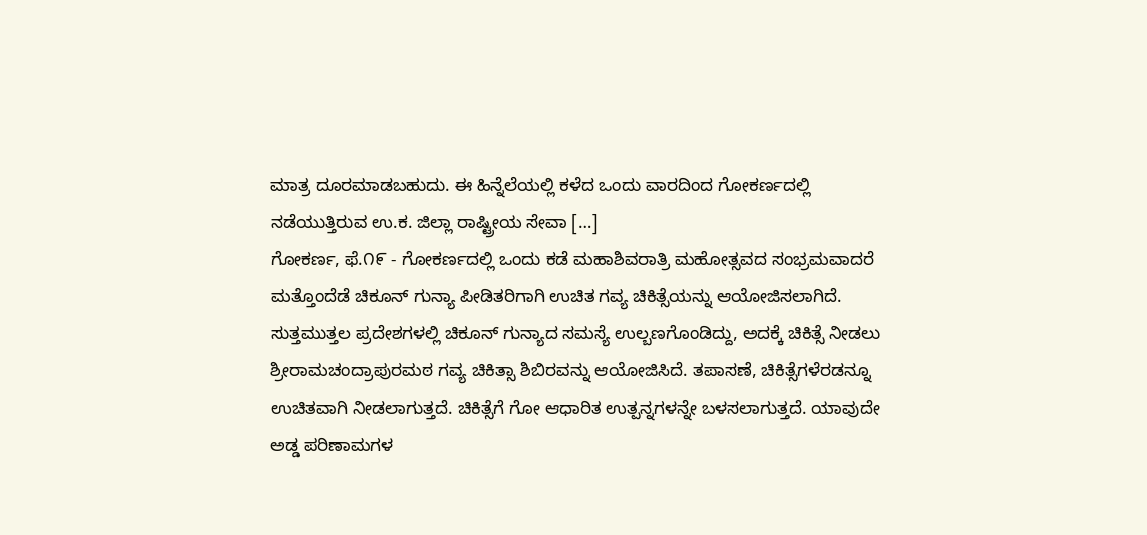ಮಾತ್ರ ದೂರಮಾಡಬಹುದು. ಈ ಹಿನ್ನೆಲೆಯಲ್ಲಿ ಕಳೆದ ಒಂದು ವಾರದಿಂದ ಗೋಕರ್ಣದಲ್ಲಿ ನಡೆಯುತ್ತಿರುವ ಉ.ಕ. ಜಿಲ್ಲಾ ರಾಷ್ಟ್ರೀಯ ಸೇವಾ […]
ಗೋಕರ್ಣ, ಫೆ.೧೯ - ಗೋಕರ್ಣದಲ್ಲಿ ಒಂದು ಕಡೆ ಮಹಾಶಿವರಾತ್ರಿ ಮಹೋತ್ಸವದ ಸಂಭ್ರಮವಾದರೆ ಮತ್ತೊಂದೆಡೆ ಚಿಕೂನ್ ಗುನ್ಯಾ ಪೀಡಿತರಿಗಾಗಿ ಉಚಿತ ಗವ್ಯ ಚಿಕಿತ್ಸೆಯನ್ನು ಆಯೋಜಿಸಲಾಗಿದೆ. ಸುತ್ತಮುತ್ತಲ ಪ್ರದೇಶಗಳಲ್ಲಿ ಚಿಕೂನ್ ಗುನ್ಯಾದ ಸಮಸ್ಯೆ ಉಲ್ಬಣಗೊಂಡಿದ್ದು, ಅದಕ್ಕೆ ಚಿಕಿತ್ಸೆ ನೀಡಲು ಶ್ರೀರಾಮಚಂದ್ರಾಪುರಮಠ ಗವ್ಯ ಚಿಕಿತ್ಸಾ ಶಿಬಿರವನ್ನು ಆಯೋಜಿಸಿದೆ. ತಪಾಸಣೆ, ಚಿಕಿತ್ಸೆಗಳೆರಡನ್ನೂ ಉಚಿತವಾಗಿ ನೀಡಲಾಗುತ್ತದೆ. ಚಿಕಿತ್ಸೆಗೆ ಗೋ ಆಧಾರಿತ ಉತ್ಪನ್ನಗಳನ್ನೇ ಬಳಸಲಾಗುತ್ತದೆ. ಯಾವುದೇ ಅಡ್ಡ ಪರಿಣಾಮಗಳ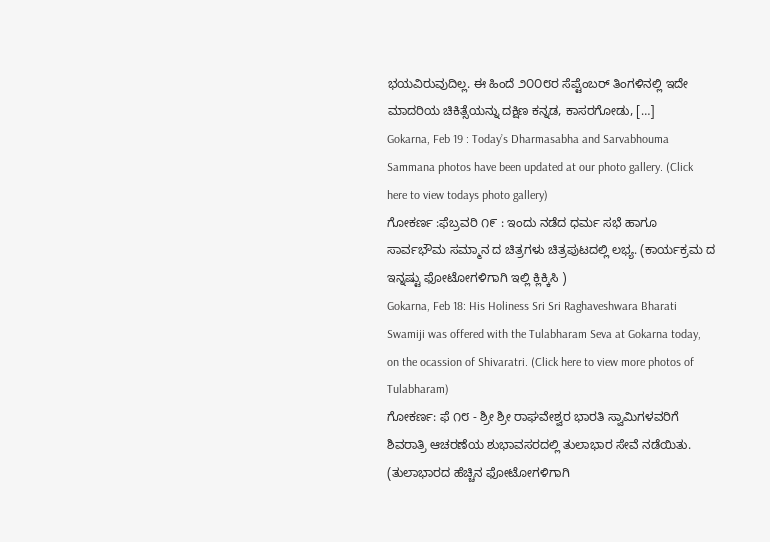ಭಯವಿರುವುದಿಲ್ಲ. ಈ ಹಿಂದೆ ೨೦೦೮ರ ಸೆಪ್ಟೆಂಬರ್ ತಿಂಗಳಿನಲ್ಲಿ ಇದೇ ಮಾದರಿಯ ಚಿಕಿತ್ಸೆಯನ್ನು ದಕ್ಷಿಣ ಕನ್ನಡ, ಕಾಸರಗೋಡು, […]
Gokarna, Feb 19 : Today’s Dharmasabha and Sarvabhouma Sammana photos have been updated at our photo gallery. (Click here to view todays photo gallery)
ಗೋಕರ್ಣ :ಫೆಬ್ರವರಿ ೧೯ : ಇಂದು ನಡೆದ ಧರ್ಮ ಸಭೆ ಹಾಗೂ ಸಾರ್ವಭೌಮ ಸಮ್ಮಾನ ದ ಚಿತ್ರಗಳು ಚಿತ್ರಪುಟದಲ್ಲಿ ಲಭ್ಯ. (ಕಾರ್ಯಕ್ರಮ ದ ಇನ್ನಷ್ಟು ಫೋಟೋಗಳಿಗಾಗಿ ಇಲ್ಲಿ ಕ್ಲಿಕ್ಕಿಸಿ )
Gokarna, Feb 18: His Holiness Sri Sri Raghaveshwara Bharati Swamiji was offered with the Tulabharam Seva at Gokarna today, on the ocassion of Shivaratri. (Click here to view more photos of Tulabharam)
ಗೋಕರ್ಣ: ಫೆ ೧೮ - ಶ್ರೀ ಶ್ರೀ ರಾಘವೇಶ್ವರ ಭಾರತಿ ಸ್ವಾಮಿಗಳವರಿಗೆ ಶಿವರಾತ್ರಿ ಆಚರಣೆಯ ಶುಭಾವಸರದಲ್ಲಿ ತುಲಾಭಾರ ಸೇವೆ ನಡೆಯಿತು. (ತುಲಾಭಾರದ ಹೆಚ್ಚಿನ ಫೋಟೋಗಳಿಗಾಗಿ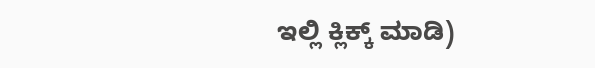ಇಲ್ಲಿ ಕ್ಲಿಕ್ಕ್ ಮಾಡಿ)